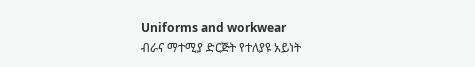Uniforms and workwear
ብራና ማተሚያ ድርጅት የተለያዩ አይነት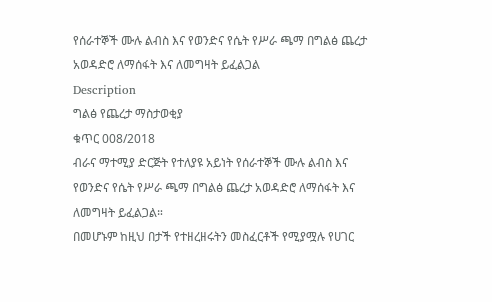የሰራተኞች ሙሉ ልብስ እና የወንድና የሴት የሥራ ጫማ በግልፅ ጨረታ አወዳድሮ ለማሰፋት እና ለመግዛት ይፈልጋል
Description
ግልፅ የጨረታ ማስታወቂያ
ቁጥር 008/2018
ብራና ማተሚያ ድርጅት የተለያዩ አይነት የሰራተኞች ሙሉ ልብስ እና የወንድና የሴት የሥራ ጫማ በግልፅ ጨረታ አወዳድሮ ለማሰፋት እና ለመግዛት ይፈልጋል።
በመሆኑም ከዚህ በታች የተዘረዘሩትን መስፈርቶች የሚያሟሉ የሀገር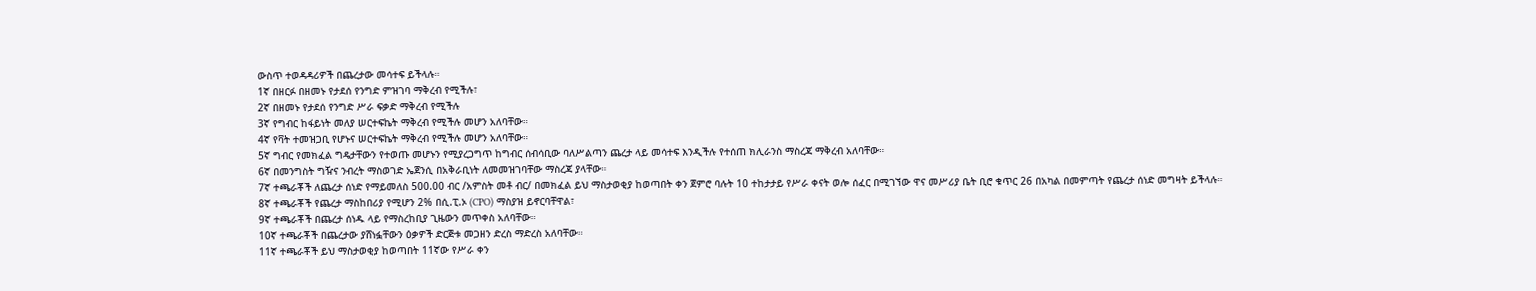ውስጥ ተወዳዳሪዎች በጨረታው መሳተፍ ይችላሉ።
1ኛ በዘርፉ በዘመኑ የታደሰ የንግድ ምዝገባ ማቅረብ የሚችሉ፣
2ኛ በዘመኑ የታደሰ የንግድ ሥራ ፍቃድ ማቅረብ የሚችሉ
3ኛ የግብር ከፋይነት መለያ ሠርተፍኬት ማቅረብ የሚችሉ መሆን አለባቸው።
4ኛ የቫት ተመዝጋቢ የሆኑና ሠርተፍኬት ማቅረብ የሚችሉ መሆን አለባቸው።
5ኛ ግብር የመክፈል ግዴታቸውን የተወጡ መሆኑን የሚያረጋግጥ ከግብር ሰብሳቢው ባለሥልጣን ጨረታ ላይ መሳተፍ እንዲችሉ የተሰጠ ክሊራንስ ማስረጃ ማቅረብ አለባቸው።
6ኛ በመንግስት ግዥና ንብረት ማስወገድ ኤጀንሲ በአቅራቢነት ለመመዝገባቸው ማስረጃ ያላቸው።
7ኛ ተጫራቾች ለጨረታ ሰነድ የማይመለስ 500.00 ብር /አምስት መቶ ብር/ በመክፈል ይህ ማስታወቂያ ከወጣበት ቀን ጀምሮ ባሉት 10 ተከታታይ የሥራ ቀናት ወሎ ሰፈር በሚገኘው ዋና መሥሪያ ቤት ቢሮ ቁጥር 26 በአካል በመምጣት የጨረታ ሰነድ መግዛት ይችላሉ።
8ኛ ተጫራቾች የጨረታ ማስከበሪያ የሚሆን 2% በሲ.ፒ.ኦ (CPO) ማስያዝ ይኖርባቸዋል፣
9ኛ ተጫራቾች በጨረታ ሰነዱ ላይ የማስረከቢያ ጊዜውን መጥቀስ አለባቸው።
10ኛ ተጫራቾች በጨረታው ያሸነፏቸውን ዕቃዎች ድርጅቱ መጋዘን ድረስ ማድረስ አለባቸው።
11ኛ ተጫራቾች ይህ ማስታወቂያ ከወጣበት 11ኛው የሥራ ቀን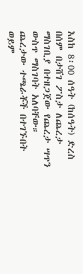እስከ 8፡00 ሰዓት (ከሰዓት) ድረስ በሰም በታሸገ ፖስታ ለጨረታ ማስገቢያ በተዘጋጀው የጨረታ ሣጥን ውስጥ ማስገባት አለባቸው። ጨረታው ተጫራቾች በተገኙበት ወይም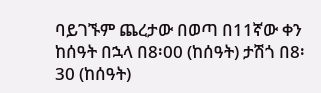ባይገኙም ጨረታው በወጣ በ11ኛው ቀን ከሰዓት በኋላ በ8፡00 (ከሰዓት) ታሽጎ በ8፡30 (ከሰዓት)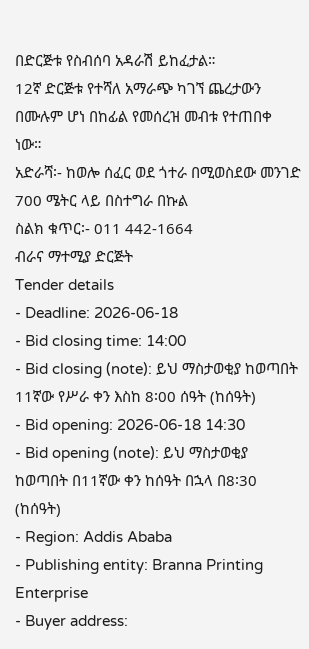በድርጅቱ የስብሰባ አዳራሽ ይከፈታል።
12ኛ ድርጅቱ የተሻለ አማራጭ ካገኘ ጨረታውን በሙሉም ሆነ በከፊል የመሰረዝ መብቱ የተጠበቀ ነው።
አድራሻ፡- ከወሎ ሰፈር ወደ ጎተራ በሚወስደው መንገድ 700 ሜትር ላይ በስተግራ በኩል
ስልክ ቁጥር፡- 011 442-1664
ብራና ማተሚያ ድርጅት
Tender details
- Deadline: 2026-06-18
- Bid closing time: 14:00
- Bid closing (note): ይህ ማስታወቂያ ከወጣበት 11ኛው የሥራ ቀን እስከ 8፡00 ሰዓት (ከሰዓት)
- Bid opening: 2026-06-18 14:30
- Bid opening (note): ይህ ማስታወቂያ ከወጣበት በ11ኛው ቀን ከሰዓት በኋላ በ8፡30 (ከሰዓት)
- Region: Addis Ababa
- Publishing entity: Branna Printing Enterprise
- Buyer address: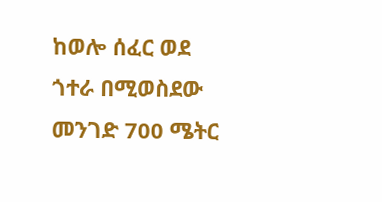ከወሎ ሰፈር ወደ ጎተራ በሚወስደው መንገድ 700 ሜትር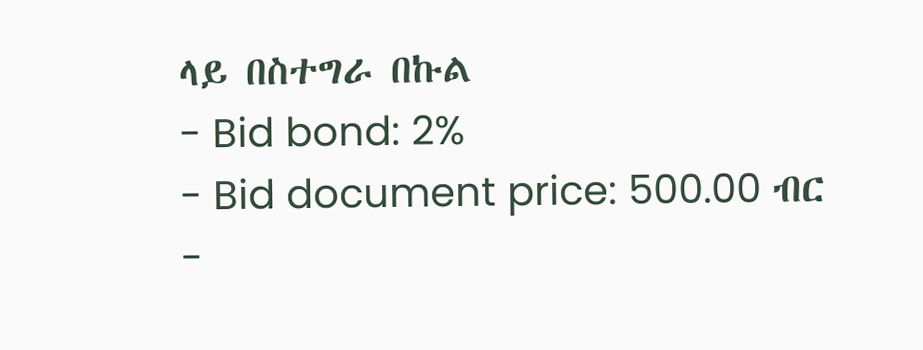ላይ በስተግራ በኩል
- Bid bond: 2%
- Bid document price: 500.00 ብር
-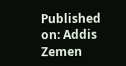Published on: Addis Zemen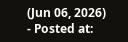(Jun 06, 2026)
- Posted at: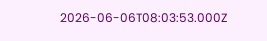2026-06-06T08:03:53.000Z